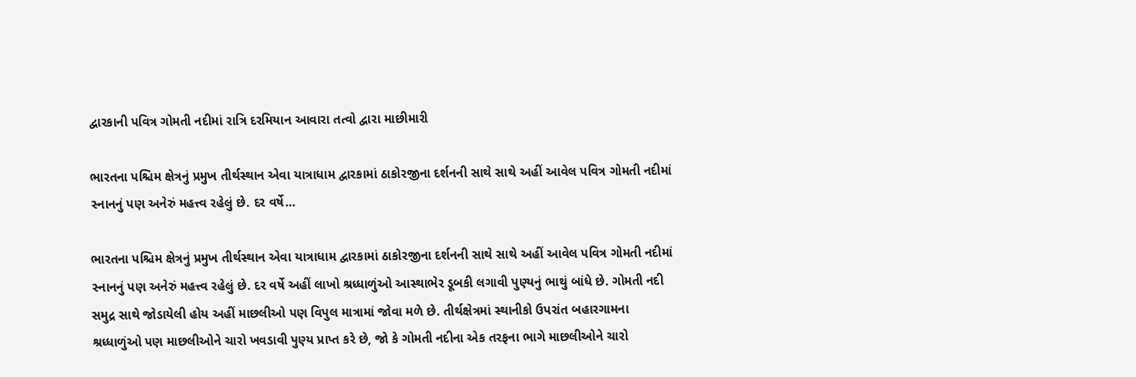દ્વારકાની પવિત્ર ગોમતી નદીમાં રાત્રિ દરમિયાન આવારા તત્વો દ્વારા માછીમારી

ભારતના પશ્ચિમ ક્ષેત્રનું પ્રમુખ તીર્થસ્થાન એવા યાત્રાધામ દ્વારકામાં ઠાકોરજીના દર્શનની સાથે સાથે અહીં આવેલ પવિત્ર ગોમતી નદીમાં સ્નાનનું પણ અનેરું મહત્ત્વ રહેલું છે. દર વર્ષે…

ભારતના પશ્ચિમ ક્ષેત્રનું પ્રમુખ તીર્થસ્થાન એવા યાત્રાધામ દ્વારકામાં ઠાકોરજીના દર્શનની સાથે સાથે અહીં આવેલ પવિત્ર ગોમતી નદીમાં સ્નાનનું પણ અનેરું મહત્ત્વ રહેલું છે. દર વર્ષે અહીં લાખો શ્રધ્ધાળુંઓ આસ્થાભેર ડૂબકી લગાવી પુણ્યનું ભાથું બાંધે છે. ગોમતી નદી સમુદ્ર સાથે જોડાયેલી હોય અહીં માછલીઓ પણ વિપુલ માત્રામાં જોવા મળે છે. તીર્થક્ષેત્રમાં સ્થાનીકો ઉપરાંત બહારગામના શ્રધ્ધાળુંઓ પણ માછલીઓને ચારો ખવડાવી પુણ્ય પ્રાપ્ત કરે છે, જો કે ગોમતી નદીના એક તરફના ભાગે માછલીઓને ચારો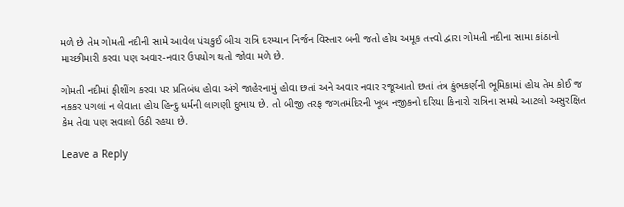મળે છે તેમ ગોમતી નદીની સામે આવેલ પંચકુઈ બીચ રાત્રિ દરમ્યાન નિર્જન વિસ્તાર બની જતો હોય અમૂક તત્ત્વો દ્વારા ગોમતી નદીના સામા કાંઠાનો માચ્છીમારી કરવા પણ અવાર-નવાર ઉપયોગ થતો જોવા મળે છે.

ગોમતી નદીમાં ફીશીંગ કરવા પર પ્રતિબંધ હોવા અંગે જાહેરનામું હોવા છતાં અને અવાર નવાર રજૂઆતો છતાં તંત્ર કુંભકર્ણની ભૂમિકામાં હોય તેમ કોઈ જ નકકર પગલાં ન લેવાતા હોય હિન્દુ ધર્મની લાગણી દુભાય છે. તો બીજી તરફ જગતમંદિરની ખૂબ નજીકનો દરિયા કિનારો રાત્રિના સમયે આટલો અસુરક્ષિત કેમ તેવા પણ સવાલો ઉઠી રહયા છે.

Leave a Reply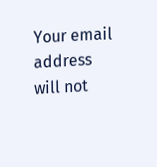Your email address will not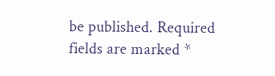be published. Required fields are marked *